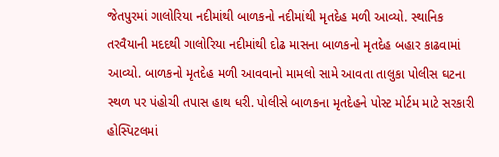જેતપુરમાં ગાલોરિયા નદીમાંથી બાળકનો નદીમાંથી મૃતદેહ મળી આવ્યો. સ્થાનિક તરવૈયાની મદદથી ગાલોરિયા નદીમાંથી દોઢ માસના બાળકનો મૃતદેહ બહાર કાઢવામાં આવ્યો. બાળકનો મૃતદેહ મળી આવવાનો મામલો સામે આવતા તાલુકા પોલીસ ઘટના સ્થળ પર પંહોચી તપાસ હાથ ધરી. પોલીસે બાળકના મૃતદેહને પોસ્ટ મોર્ટમ માટે સરકારી હોસ્પિટલમાં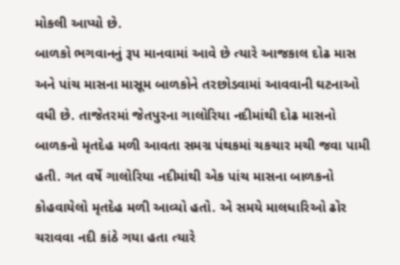મોકલી આપ્યો છે.
બાળકો ભગવાનનું રૂપ માનવામાં આવે છે ત્યારે આજકાલ દોઢ માસ અને પાંચ માસના માસૂમ બાળકોને તરછોડવામાં આવવાની ઘટનાઓ વધી છે. તાજેતરમાં જેતપુરના ગાલોરિયા નદીમાંથી દોઢ માસનો બાળકનો મૃતદેહ મળી આવતા સમગ્ર પંથકમાં ચકચાર મચી જવા પામી હતી. ગત વર્ષે ગાલોરિયા નદીમાંથી એક પાંચ માસના બાળકનો કોહવાયેલો મૃતદેહ મળી આવ્યો હતો. એ સમયે માલધારિઓ ઢોર ચરાવવા નદી કાંઠે ગયા હતા ત્યારે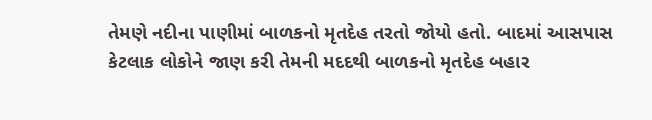તેમણે નદીના પાણીમાં બાળકનો મૃતદેહ તરતો જોયો હતો. બાદમાં આસપાસ કેટલાક લોકોને જાણ કરી તેમની મદદથી બાળકનો મૃતદેહ બહાર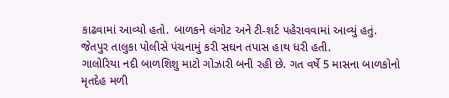કાઢવામાં આવ્યો હતો. બાળકને લંગોટ અને ટી-શર્ટ પહેરાવવામાં આવ્યું હતું. જેતપુર તાલુકા પોલીસે પંચનામું કરી સઘન તપાસ હાથ ધરી હતી.
ગાલોરિયા નદી બાળશિશુ માટો ગોઝારી બની રહી છે. ગત વર્ષે 5 માસના બાળકોનો મૃતદેહ મળી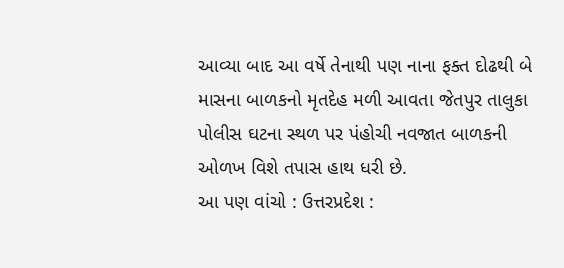આવ્યા બાદ આ વર્ષે તેનાથી પણ નાના ફક્ત દોઢથી બે માસના બાળકનો મૃતદેહ મળી આવતા જેતપુર તાલુકા પોલીસ ઘટના સ્થળ પર પંહોચી નવજાત બાળકની ઓળખ વિશે તપાસ હાથ ધરી છે.
આ પણ વાંચો : ઉત્તરપ્રદેશ :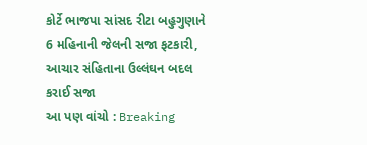કોર્ટે ભાજપા સાંસદ રીટા બહુગુણાને 6 મહિનાની જેલની સજા ફટકારી, આચાર સંહિતાના ઉલ્લંઘન બદલ કરાઈ સજા
આ પણ વાંચો : Breaking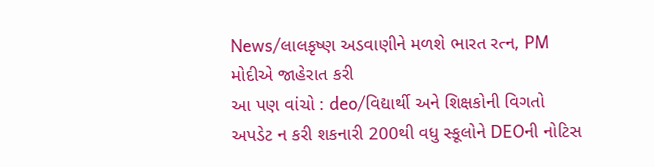News/લાલકૃષ્ણ અડવાણીને મળશે ભારત રત્ન, PM મોદીએ જાહેરાત કરી
આ પણ વાંચો : deo/વિદ્યાર્થી અને શિક્ષકોની વિગતો અપડેટ ન કરી શકનારી 200થી વધુ સ્કૂલોને DEOની નોટિસ